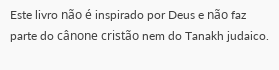Este livro não é inspirado por Deus e não faz parte do cânone cristão nem do Tanakh judaico.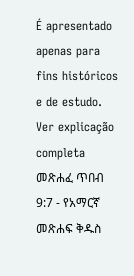É apresentado apenas para fins históricos e de estudo. Ver explicação completa መጽሐፈ ጥበብ 9:7 - የአማርኛ መጽሐፍ ቅዱስ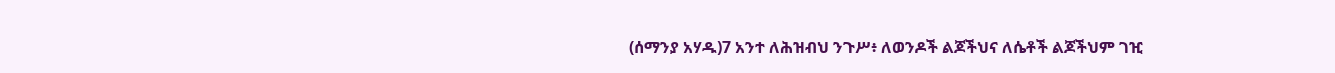(ሰማንያ አሃዱ)7 አንተ ለሕዝብህ ንጉሥ፥ ለወንዶች ልጆችህና ለሴቶች ልጆችህም ገዢ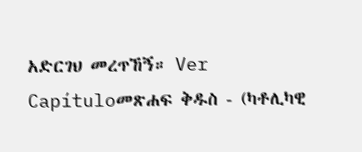አድርገህ መረጥኸኝ። Ver Capítuloመጽሐፍ ቅዱስ - (ካቶሊካዊ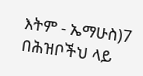እትም - ኤማሁስ)7 በሕዝቦችህ ላይ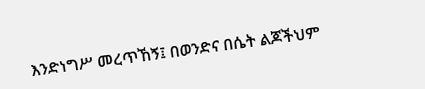እንድነግሥ መረጥኸኝ፤ በወንድና በሴት ልጆችህም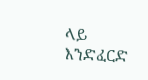ላይ እንድፈርድ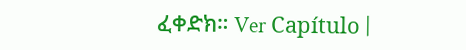ፈቀድክ። Ver Capítulo |